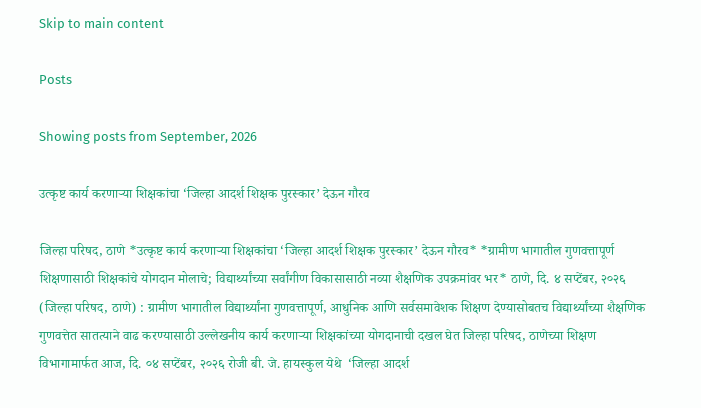Skip to main content

Posts

Showing posts from September, 2026

उत्कृष्ट कार्य करणाऱ्या शिक्षकांचा ‘जिल्हा आदर्श शिक्षक पुरस्कार’ देऊन गौरव

जिल्हा परिषद, ठाणे *उत्कृष्ट कार्य करणाऱ्या शिक्षकांचा ‘जिल्हा आदर्श शिक्षक पुरस्कार’ देऊन गौरव* *ग्रामीण भागातील गुणवत्तापूर्ण शिक्षणासाठी शिक्षकांचे योगदान मोलाचे; विद्यार्थ्यांच्या सर्वांगीण विकासासाठी नव्या शैक्षणिक उपक्रमांवर भर* ठाणे, दि. ४ सप्टेंबर, २०२६ (जिल्हा परिषद, ठाणे) : ग्रामीण भागातील विद्यार्थ्यांना गुणवत्तापूर्ण, आधुनिक आणि सर्वसमावेशक शिक्षण देण्यासोबतच विद्यार्थ्यांच्या शैक्षणिक गुणवत्तेत सातत्याने वाढ करण्यासाठी उल्लेखनीय कार्य करणाऱ्या शिक्षकांच्या योगदानाची दखल घेत जिल्हा परिषद, ठाणेच्या शिक्षण विभागामार्फत आज, दि. ०४ सप्टेंबर, २०२६ रोजी बी. जे. हायस्कुल येथे  ‘जिल्हा आदर्श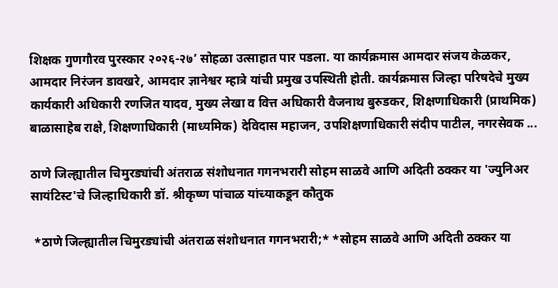शिक्षक गुणगौरव पुरस्कार २०२६-२७’ सोहळा उत्साहात पार पडला. या कार्यक्रमास आमदार संजय केळकर, आमदार निरंजन डावखरे, आमदार ज्ञानेश्वर म्हात्रे यांची प्रमुख उपस्थिती होती. कार्यक्रमास जिल्हा परिषदेचे मुख्य कार्यकारी अधिकारी रणजित यादव, मुख्य लेखा व वित्त अधिकारी वैजनाथ बुरुडकर, शिक्षणाधिकारी (प्राथमिक) बाळासाहेब राक्षे, शिक्षणाधिकारी (माध्यमिक) देविदास महाजन, उपशिक्षणाधिकारी संदीप पाटील, नगरसेवक ...

ठाणे जिल्ह्यातील चिमुरड्यांची अंतराळ संशोधनात गगनभरारी सोहम साळवे आणि अदिती ठक्कर या 'ज्युनिअर सायंटिस्ट'चे जिल्हाधिकारी डॉ. श्रीकृष्ण पांचाळ यांच्याकडून कौतुक

 *ठाणे जिल्ह्यातील चिमुरड्यांची अंतराळ संशोधनात गगनभरारी;* *सोहम साळवे आणि अदिती ठक्कर या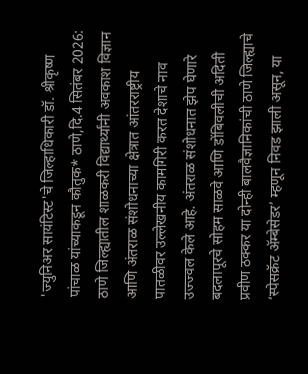'ज्युनिअर सायंटिस्ट'चे जिल्हाधिकारी डॉ. श्रीकृष्ण पांचाळ यांच्याकडून कौतुक* ठाणे,दि.4 सितंबर 2026: ठाणे जिल्ह्यातील शाळकरी विद्यार्थ्यांनी अवकाश विज्ञान आणि अंतराळ संशोधनाच्या क्षेत्रात आंतरराष्ट्रीय पातळीवर उल्लेखनीय कामगिरी करत देशाचे नाव उज्ज्वल केले आहे. अंतराळ संशोधनात झेप घेणारे बदलापूरचे सोहम साळवे आणि डोंबिवलीची अदिती प्रवीण ठक्कर या दोन्ही बालवैज्ञानिकांची ठाणे जिल्ह्याचे ‘स्पेसक्रॅट ॲम्बेसेडर’ म्हणून निवड झाली असून, या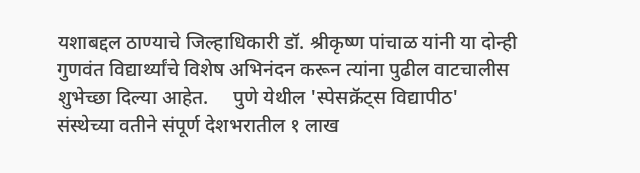यशाबद्दल ठाण्याचे जिल्हाधिकारी डॉ. श्रीकृष्ण पांचाळ यांनी या दोन्ही गुणवंत विद्यार्थ्यांचे विशेष अभिनंदन करून त्यांना पुढील वाटचालीस शुभेच्छा दिल्या आहेत.     पुणे येथील 'स्पेसक्रॅट्स विद्यापीठ' संस्थेच्या वतीने संपूर्ण देशभरातील १ लाख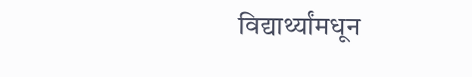विद्यार्थ्यांमधून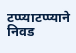टप्प्याटप्प्याने निवड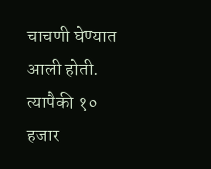चाचणी घेण्यात आली होती. त्यापैकी १० हजार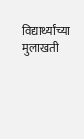विद्यार्थ्यांच्या मुलाखती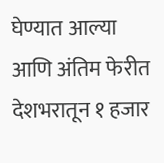घेण्यात आल्या आणि अंतिम फेरीत देशभरातून १ हजार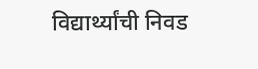विद्यार्थ्यांची निवड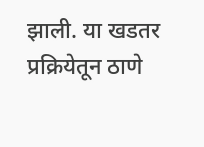झाली. या खडतर प्रक्रियेतून ठाणे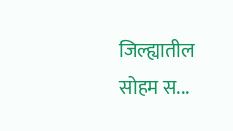जिल्ह्यातील सोहम स...